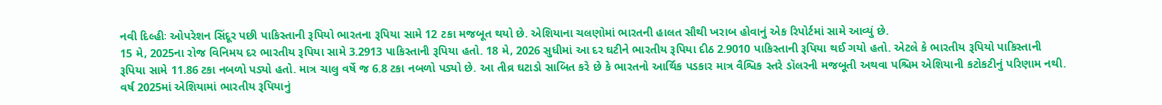નવી દિલ્હીઃ ઓપરેશન સિંદૂર પછી પાકિસ્તાની રૂપિયો ભારતના રૂપિયા સામે 12 ટકા મજબૂત થયો છે. એશિયાના ચલણોમાં ભારતની હાલત સૌથી ખરાબ હોવાનું એક રિપોર્ટમાં સામે આવ્યું છે.
15 મે, 2025ના રોજ વિનિમય દર ભારતીય રૂપિયા સામે 3.2913 પાકિસ્તાની રૂપિયા હતો. 18 મે, 2026 સુધીમાં આ દર ઘટીને ભારતીય રૂપિયા દીઠ 2.9010 પાકિસ્તાની રૂપિયા થઈ ગયો હતો. એટલે કે ભારતીય રૂપિયો પાકિસ્તાની રૂપિયા સામે 11.86 ટકા નબળો પડ્યો હતો. માત્ર ચાલુ વર્ષે જ 6.8 ટકા નબળો પડ્યો છે. આ તીવ્ર ઘટાડો સાબિત કરે છે કે ભારતનો આર્થિક પડકાર માત્ર વૈશ્વિક સ્તરે ડૉલરની મજબૂતી અથવા પશ્ચિમ એશિયાની કટોકટીનું પરિણામ નથી.
વર્ષ 2025માં એશિયામાં ભારતીય રૂપિયાનું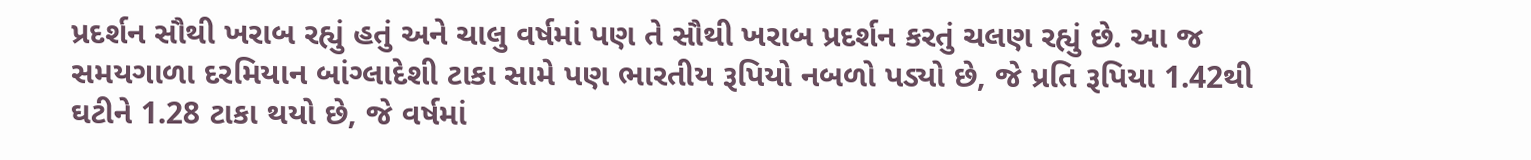પ્રદર્શન સૌથી ખરાબ રહ્યું હતું અને ચાલુ વર્ષમાં પણ તે સૌથી ખરાબ પ્રદર્શન કરતું ચલણ રહ્યું છે. આ જ સમયગાળા દરમિયાન બાંગ્લાદેશી ટાકા સામે પણ ભારતીય રૂપિયો નબળો પડ્યો છે, જે પ્રતિ રૂપિયા 1.42થી ઘટીને 1.28 ટાકા થયો છે, જે વર્ષમાં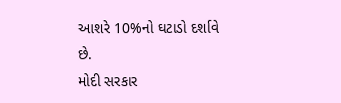આશરે 10%નો ઘટાડો દર્શાવે છે.
મોદી સરકાર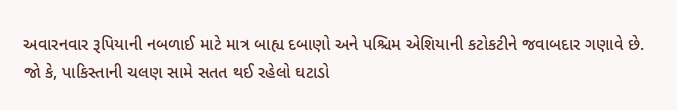અવારનવાર રૂપિયાની નબળાઈ માટે માત્ર બાહ્ય દબાણો અને પશ્ચિમ એશિયાની કટોકટીને જવાબદાર ગણાવે છે. જો કે, પાકિસ્તાની ચલણ સામે સતત થઈ રહેલો ઘટાડો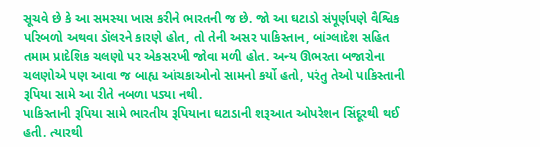સૂચવે છે કે આ સમસ્યા ખાસ કરીને ભારતની જ છે. જો આ ઘટાડો સંપૂર્ણપણે વૈશ્વિક પરિબળો અથવા ડૉલરને કારણે હોત, તો તેની અસર પાકિસ્તાન, બાંગ્લાદેશ સહિત તમામ પ્રાદેશિક ચલણો પર એકસરખી જોવા મળી હોત. અન્ય ઊભરતા બજારોના ચલણોએ પણ આવા જ બાહ્ય આંચકાઓનો સામનો કર્યો હતો, પરંતુ તેઓ પાકિસ્તાની રૂપિયા સામે આ રીતે નબળા પડ્યા નથી.
પાકિસ્તાની રૂપિયા સામે ભારતીય રૂપિયાના ઘટાડાની શરૂઆત ઓપરેશન સિંદૂરથી થઈ હતી. ત્યારથી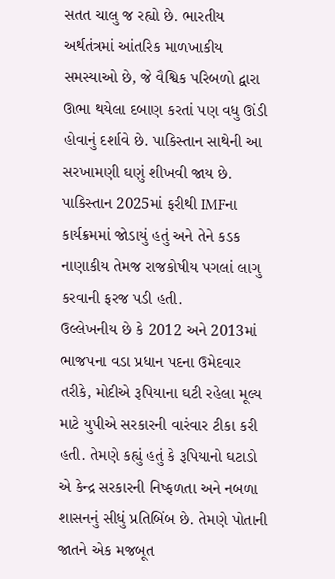સતત ચાલુ જ રહ્યો છે. ભારતીય અર્થતંત્રમાં આંતરિક માળખાકીય સમસ્યાઓ છે, જે વૈશ્વિક પરિબળો દ્વારા ઊભા થયેલા દબાણ કરતાં પણ વધુ ઊંડી હોવાનું દર્શાવે છે. પાકિસ્તાન સાથેની આ સરખામણી ઘણું શીખવી જાય છે. પાકિસ્તાન 2025માં ફરીથી IMFના કાર્યક્રમમાં જોડાયું હતું અને તેને કડક નાણાકીય તેમજ રાજકોષીય પગલાં લાગુ કરવાની ફરજ પડી હતી.
ઉલ્લેખનીય છે કે 2012 અને 2013માં ભાજપના વડા પ્રધાન પદના ઉમેદવાર તરીકે, મોદીએ રૂપિયાના ઘટી રહેલા મૂલ્ય માટે યુપીએ સરકારની વારંવાર ટીકા કરી હતી. તેમણે કહ્યું હતું કે રૂપિયાનો ઘટાડો એ કેન્દ્ર સરકારની નિષ્ફળતા અને નબળા શાસનનું સીધું પ્રતિબિંબ છે. તેમણે પોતાની જાતને એક મજબૂત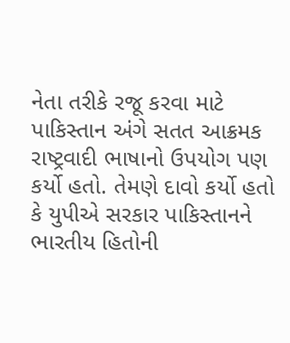નેતા તરીકે રજૂ કરવા માટે પાકિસ્તાન અંગે સતત આક્રમક રાષ્ટ્રવાદી ભાષાનો ઉપયોગ પણ કર્યો હતો. તેમણે દાવો કર્યો હતો કે યુપીએ સરકાર પાકિસ્તાનને ભારતીય હિતોની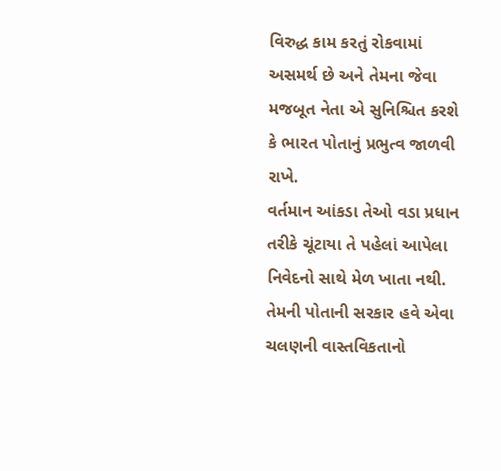વિરુદ્ધ કામ કરતું રોકવામાં અસમર્થ છે અને તેમના જેવા મજબૂત નેતા એ સુનિશ્ચિત કરશે કે ભારત પોતાનું પ્રભુત્વ જાળવી રાખે.
વર્તમાન આંકડા તેઓ વડા પ્રધાન તરીકે ચૂંટાયા તે પહેલાં આપેલા નિવેદનો સાથે મેળ ખાતા નથી. તેમની પોતાની સરકાર હવે એવા ચલણની વાસ્તવિકતાનો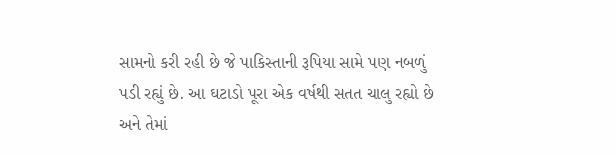સામનો કરી રહી છે જે પાકિસ્તાની રૂપિયા સામે પણ નબળું પડી રહ્યું છે. આ ઘટાડો પૂરા એક વર્ષથી સતત ચાલુ રહ્યો છે અને તેમાં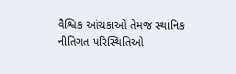વૈશ્વિક આંચકાઓ તેમજ સ્થાનિક નીતિગત પરિસ્થિતિઓ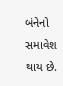બંનેનો સમાવેશ થાય છે.